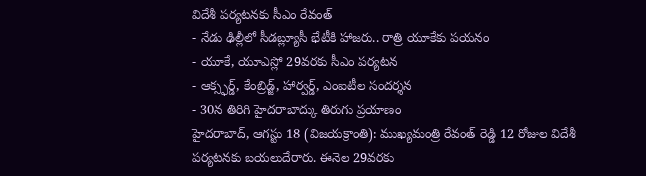విదేశీ పర్యటనకు సీఎం రేవంత్
- నేడు ఢిల్లీలో సీడబ్ల్యూసీ భేటీకి హాజరు.. రాత్రి యూకేకు పయనం
- యూకే, యూఎస్లో 29వరకు సీఎం పర్యటన
- ఆక్స్ఫర్డ్, కేంబ్రిడ్జ్, హార్వర్డ్, ఎంఐటీల సందర్శన
- 30న తిరిగి హైదరాబాద్కు తిరుగు ప్రయాణం
హైదరాబాద్, ఆగస్టు 18 (విజయక్రాంతి): ముఖ్యమంత్రి రేవంత్ రెడ్డి 12 రోజుల విదేశీ పర్యటనకు బయలుదేరారు. ఈనెల 29వరకు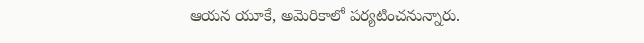ఆయన యూకే, అమెరికాలో పర్యటించనున్నారు.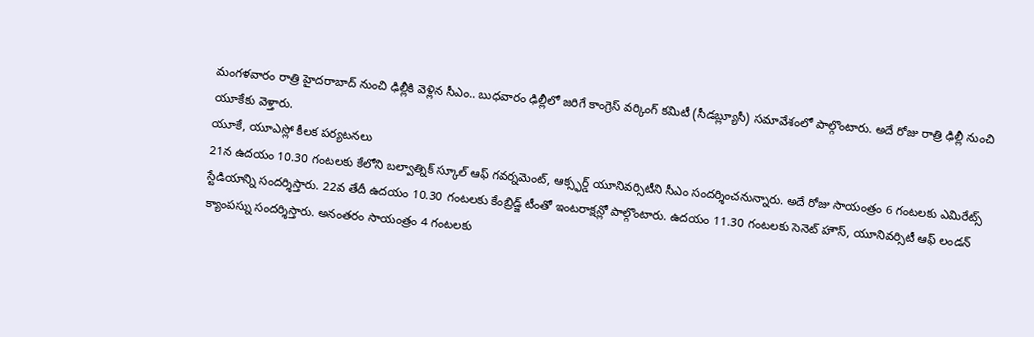మంగళవారం రాత్రి హైదరాబాద్ నుంచి ఢిల్లీకి వెళ్లిన సీఎం.. బుధవారం ఢిల్లీలో జరిగే కాంగ్రెస్ వర్కింగ్ కమిటీ (సీడబ్ల్యూసీ) సమావేశంలో పాల్గొంటారు. అదే రోజు రాత్రి ఢిల్లీ నుంచి యూకేకు వెళ్తారు.
యూకే, యూఎస్లో కీలక పర్యటనలు
21న ఉదయం 10.30 గంటలకు కేలోని బల్వాత్నిక్ స్కూల్ ఆఫ్ గవర్నమెంట్, ఆక్స్ఫర్డ్ యూనివర్సిటీని సీఎం సందర్శించనున్నారు. అదే రోజు సాయంత్రం 6 గంటలకు ఎమిరేట్స్ స్టేడియాన్ని సందర్శిస్తారు. 22వ తేదీ ఉదయం 10.30 గంటలకు కేంబ్రిడ్జ్ టీంతో ఇంటరాక్షన్లో పాల్గొంటారు. ఉదయం 11.30 గంటలకు సెనెట్ హౌస్, యూనివర్సిటీ ఆఫ్ లండన్ క్యాంపస్ను సందర్శిస్తారు. అనంతరం సాయంత్రం 4 గంటలకు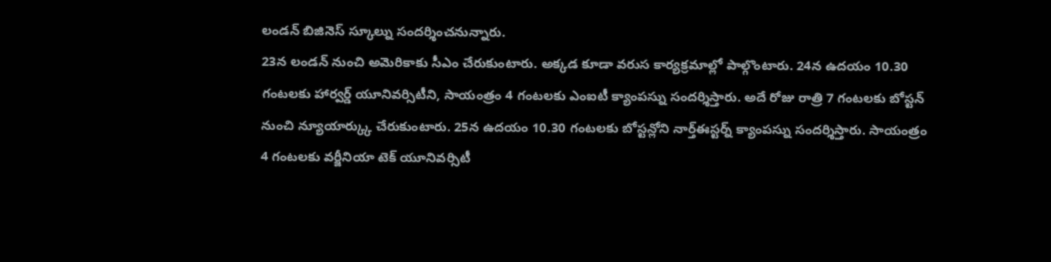లండన్ బిజినెస్ స్కూల్ను సందర్శించనున్నారు.
23న లండన్ నుంచి అమెరికాకు సీఎం చేరుకుంటారు. అక్కడ కూడా వరుస కార్యక్రమాల్లో పాల్గొంటారు. 24న ఉదయం 10.30 గంటలకు హార్వర్డ్ యూనివర్సిటీని, సాయంత్రం 4 గంటలకు ఎంఐటీ క్యాంపస్ను సందర్శిస్తారు. అదే రోజు రాత్రి 7 గంటలకు బోస్టన్ నుంచి న్యూయార్క్కు చేరుకుంటారు. 25న ఉదయం 10.30 గంటలకు బోస్టన్లోని నార్త్ఈస్టర్న్ క్యాంపస్ను సందర్శిస్తారు. సాయంత్రం 4 గంటలకు వర్జీనియా టెక్ యూనివర్సిటీ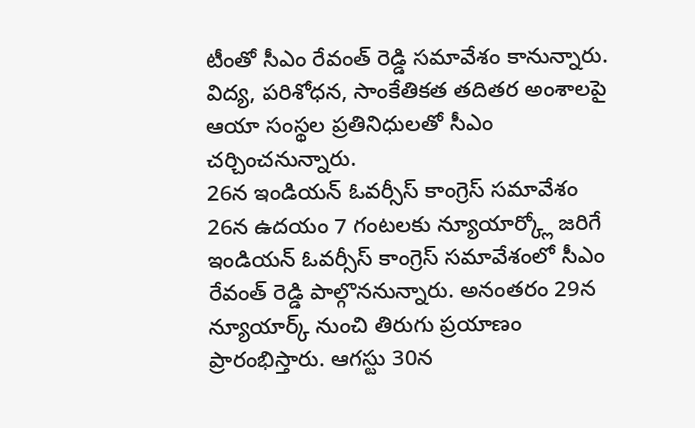టీంతో సీఎం రేవంత్ రెడ్డి సమావేశం కానున్నారు. విద్య, పరిశోధన, సాంకేతికత తదితర అంశాలపై ఆయా సంస్థల ప్రతినిధులతో సీఎం చర్చించనున్నారు.
26న ఇండియన్ ఓవర్సీస్ కాంగ్రెస్ సమావేశం
26న ఉదయం 7 గంటలకు న్యూయార్క్లో జరిగే ఇండియన్ ఓవర్సీస్ కాంగ్రెస్ సమావేశంలో సీఎం రేవంత్ రెడ్డి పాల్గొననున్నారు. అనంతరం 29న న్యూయార్క్ నుంచి తిరుగు ప్రయాణం ప్రారంభిస్తారు. ఆగస్టు 30న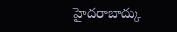హైదరాబాద్కు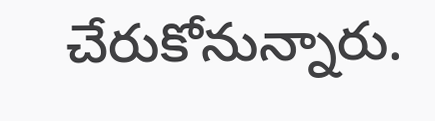చేరుకోనున్నారు.